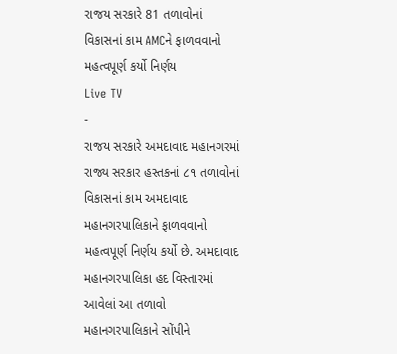રાજય સરકારે 81 તળાવોનાં વિકાસનાં કામ AMCને ફાળવવાનો મહત્વપૂર્ણ કર્યો નિર્ણય
Live TV
-
રાજય સરકારે અમદાવાદ મહાનગરમાં રાજ્ય સરકાર હસ્તકનાં ૮૧ તળાવોનાં વિકાસનાં કામ અમદાવાદ મહાનગરપાલિકાને ફાળવવાનો મહત્વપૂર્ણ નિર્ણય કર્યો છે. અમદાવાદ મહાનગરપાલિકા હદ વિસ્તારમાં આવેલાં આ તળાવો મહાનગરપાલિકાને સોંપીને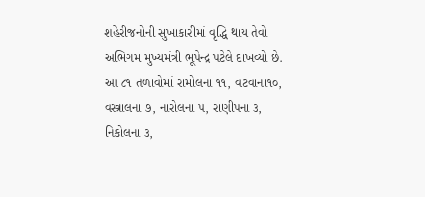શહેરીજનોની સુખાકારીમાં વૃદ્ધિ થાય તેવો અભિગમ મુખ્યમંત્રી ભૂપેન્દ્ર પટેલે દાખવ્યો છે. આ ૮૧ તળાવોમાં રામોલના ૧૧, વટવાના૧૦, વસ્ત્રાલના ૭, નારોલના ૫, રાણીપના ૩, નિકોલના ૩,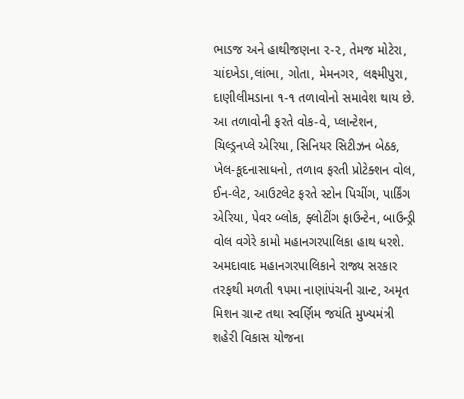ભાડજ અને હાથીજણના ૨-૨, તેમજ મોટેરા, ચાંદખેડા,લાંભા, ગોતા, મેમનગર, લક્ષ્મીપુરા, દાણીલીમડાના ૧-૧ તળાવોનો સમાવેશ થાય છે.
આ તળાવોની ફરતે વોક-વે, પ્લાન્ટેશન, ચિલ્ડ્રનપ્લે એરિયા, સિનિયર સિટીઝન બેઠક, ખેલ-કૂદનાસાધનો, તળાવ ફરતી પ્રોટેક્શન વોલ, ઈન-લેટ, આઉટલેટ ફરતે સ્ટોન પિચીંગ, પાર્કિંગ એરિયા, પેવર બ્લોક, ફ્લોટીંગ ફાઉન્ટેન, બાઉન્ડ્રી વોલ વગેરે કામો મહાનગરપાલિકા હાથ ધરશે. અમદાવાદ મહાનગરપાલિકાને રાજ્ય સરકાર તરફથી મળતી ૧૫મા નાણાંપંચની ગ્રાન્ટ, અમૃત મિશન ગ્રાન્ટ તથા સ્વર્ણિમ જયંતિ મુખ્યમંત્રી શહેરી વિકાસ યોજના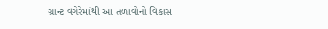ગ્રાન્ટ વગેરેમાંથી આ તળાવોનો વિકાસ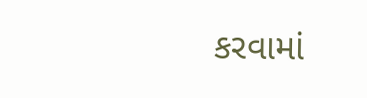કરવામાં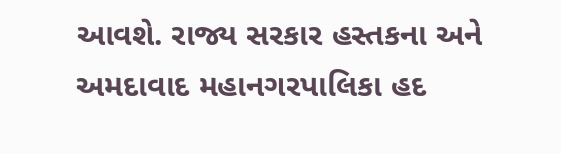આવશે. રાજ્ય સરકાર હસ્તકના અને અમદાવાદ મહાનગરપાલિકા હદ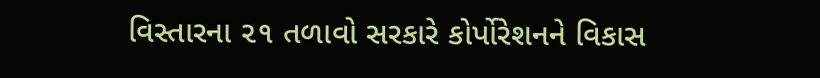વિસ્તારના ૨૧ તળાવો સરકારે કોર્પોરેશનને વિકાસ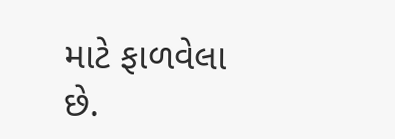માટે ફાળવેલા છે.